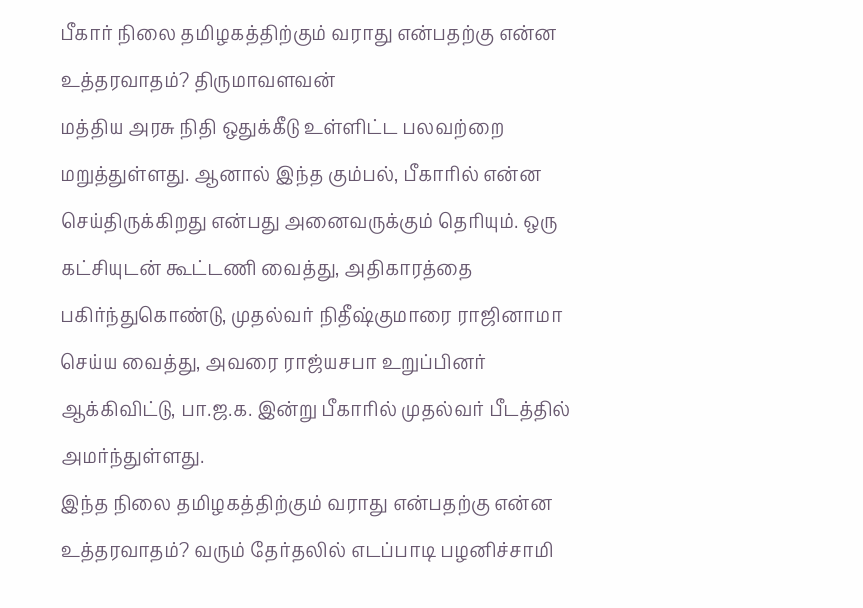பீகார் நிலை தமிழகத்திற்கும் வராது என்பதற்கு என்ன உத்தரவாதம்? திருமாவளவன்
மத்திய அரசு நிதி ஒதுக்கீடு உள்ளிட்ட பலவற்றை மறுத்துள்ளது. ஆனால் இந்த கும்பல், பீகாரில் என்ன செய்திருக்கிறது என்பது அனைவருக்கும் தெரியும். ஒரு கட்சியுடன் கூட்டணி வைத்து, அதிகாரத்தை பகிர்ந்துகொண்டு, முதல்வர் நிதீஷ்குமாரை ராஜினாமா செய்ய வைத்து, அவரை ராஜ்யசபா உறுப்பினர் ஆக்கிவிட்டு, பா.ஜ.க. இன்று பீகாரில் முதல்வர் பீடத்தில் அமர்ந்துள்ளது.
இந்த நிலை தமிழகத்திற்கும் வராது என்பதற்கு என்ன உத்தரவாதம்? வரும் தேர்தலில் எடப்பாடி பழனிச்சாமி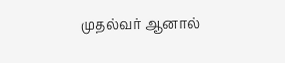முதல்வர் ஆனால்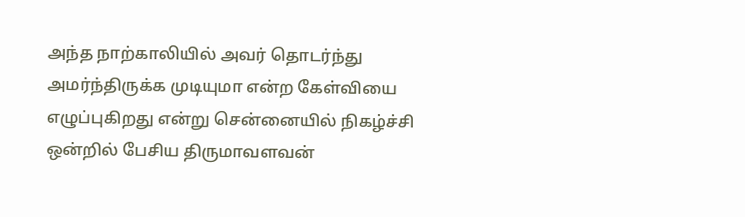அந்த நாற்காலியில் அவர் தொடர்ந்து அமர்ந்திருக்க முடியுமா என்ற கேள்வியை எழுப்புகிறது என்று சென்னையில் நிகழ்ச்சி ஒன்றில் பேசிய திருமாவளவன்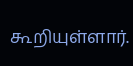கூறியுள்ளார்.